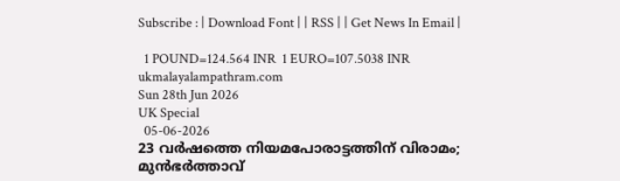Subscribe : | Download Font | | RSS | | Get News In Email |

  1 POUND=124.564 INR  1 EURO=107.5038 INR
ukmalayalampathram.com
Sun 28th Jun 2026
UK Special
  05-06-2026
23 വര്‍ഷത്തെ നിയമപോരാട്ടത്തിന് വിരാമം; മുന്‍ഭര്‍ത്താവ്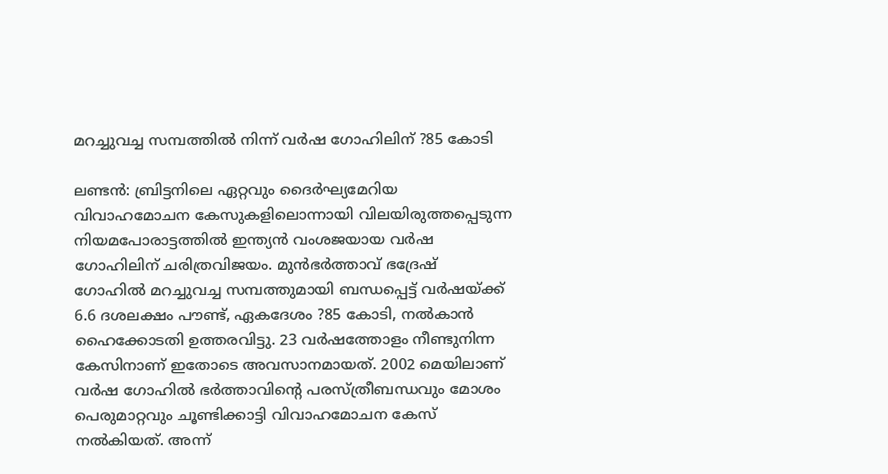മറച്ചുവച്ച സമ്പത്തില്‍ നിന്ന് വര്‍ഷ ഗോഹിലിന് ?85 കോടി

ലണ്ടന്‍: ബ്രിട്ടനിലെ ഏറ്റവും ദൈര്‍ഘ്യമേറിയ വിവാഹമോചന കേസുകളിലൊന്നായി വിലയിരുത്തപ്പെടുന്ന നിയമപോരാട്ടത്തില്‍ ഇന്ത്യന്‍ വംശജയായ വര്‍ഷ ഗോഹിലിന് ചരിത്രവിജയം. മുന്‍ഭര്‍ത്താവ് ഭദ്രേഷ് ഗോഹില്‍ മറച്ചുവച്ച സമ്പത്തുമായി ബന്ധപ്പെട്ട് വര്‍ഷയ്ക്ക് 6.6 ദശലക്ഷം പൗണ്ട്, ഏകദേശം ?85 കോടി, നല്‍കാന്‍ ഹൈക്കോടതി ഉത്തരവിട്ടു. 23 വര്‍ഷത്തോളം നീണ്ടുനിന്ന കേസിനാണ് ഇതോടെ അവസാനമായത്. 2002 മെയിലാണ് വര്‍ഷ ഗോഹില്‍ ഭര്‍ത്താവിന്റെ പരസ്ത്രീബന്ധവും മോശം പെരുമാറ്റവും ചൂണ്ടിക്കാട്ടി വിവാഹമോചന കേസ് നല്‍കിയത്. അന്ന്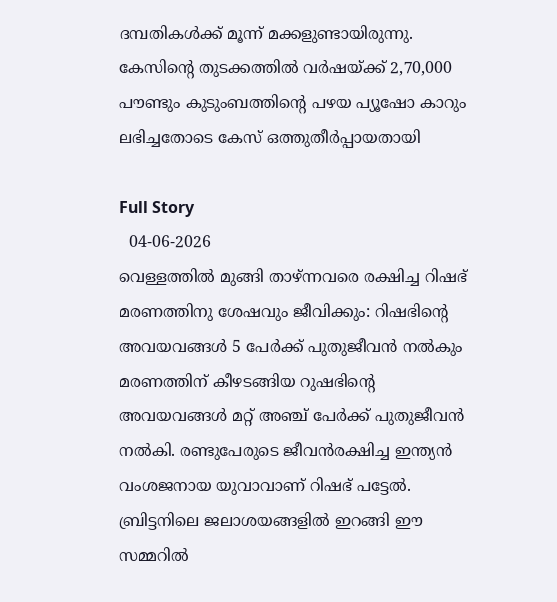ദമ്പതികള്‍ക്ക് മൂന്ന് മക്കളുണ്ടായിരുന്നു. കേസിന്റെ തുടക്കത്തില്‍ വര്‍ഷയ്ക്ക് 2,70,000 പൗണ്ടും കുടുംബത്തിന്റെ പഴയ പ്യൂഷോ കാറും ലഭിച്ചതോടെ കേസ് ഒത്തുതീര്‍പ്പായതായി

Full Story
  04-06-2026
വെള്ളത്തില്‍ മുങ്ങി താഴ്ന്നവരെ രക്ഷിച്ച റിഷഭ് മരണത്തിനു ശേഷവും ജീവിക്കും: റിഷഭിന്റെ അവയവങ്ങള്‍ 5 പേര്‍ക്ക് പുതുജീവന്‍ നല്‍കും
മരണത്തിന് കീഴടങ്ങിയ റുഷഭിന്റെ അവയവങ്ങള്‍ മറ്റ് അഞ്ച് പേര്‍ക്ക് പുതുജീവന്‍ നല്‍കി. രണ്ടുപേരുടെ ജീവന്‍രക്ഷിച്ച ഇന്ത്യന്‍ വംശജനായ യുവാവാണ് റിഷഭ് പട്ടേല്‍. ബ്രിട്ടനിലെ ജലാശയങ്ങളില്‍ ഇറങ്ങി ഈ സമ്മറില്‍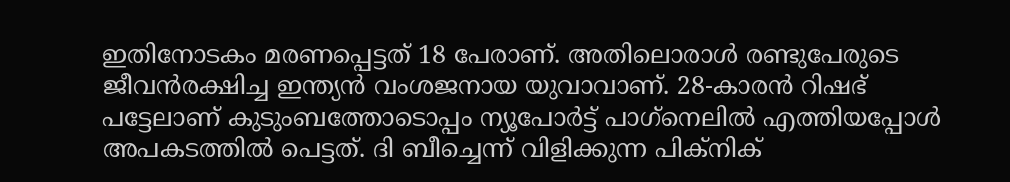ഇതിനോടകം മരണപ്പെട്ടത് 18 പേരാണ്. അതിലൊരാള്‍ രണ്ടുപേരുടെ ജീവന്‍രക്ഷിച്ച ഇന്ത്യന്‍ വംശജനായ യുവാവാണ്. 28-കാരന്‍ റിഷഭ് പട്ടേലാണ് കുടുംബത്തോടൊപ്പം ന്യൂപോര്‍ട്ട് പാഗ്‌നെലില്‍ എത്തിയപ്പോള്‍ അപകടത്തില്‍ പെട്ടത്. ദി ബീച്ചെന്ന് വിളിക്കുന്ന പിക്നിക്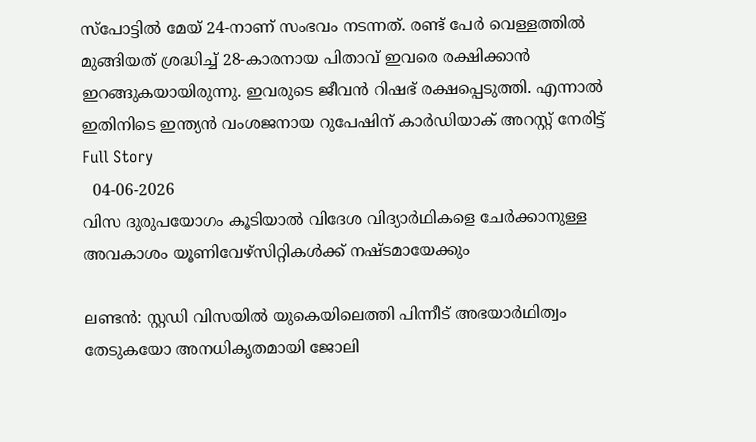സ്പോട്ടില്‍ മേയ് 24-നാണ് സംഭവം നടന്നത്. രണ്ട് പേര്‍ വെള്ളത്തില്‍ മുങ്ങിയത് ശ്രദ്ധിച്ച് 28-കാരനായ പിതാവ് ഇവരെ രക്ഷിക്കാന്‍ ഇറങ്ങുകയായിരുന്നു. ഇവരുടെ ജീവന്‍ റിഷഭ് രക്ഷപ്പെടുത്തി. എന്നാല്‍ ഇതിനിടെ ഇന്ത്യന്‍ വംശജനായ റുപേഷിന് കാര്‍ഡിയാക് അറസ്റ്റ് നേരിട്ട്
Full Story
  04-06-2026
വിസ ദുരുപയോഗം കൂടിയാല്‍ വിദേശ വിദ്യാര്‍ഥികളെ ചേര്‍ക്കാനുള്ള അവകാശം യൂണിവേഴ്‌സിറ്റികള്‍ക്ക് നഷ്ടമായേക്കും

ലണ്ടന്‍: സ്റ്റഡി വിസയില്‍ യുകെയിലെത്തി പിന്നീട് അഭയാര്‍ഥിത്വം തേടുകയോ അനധികൃതമായി ജോലി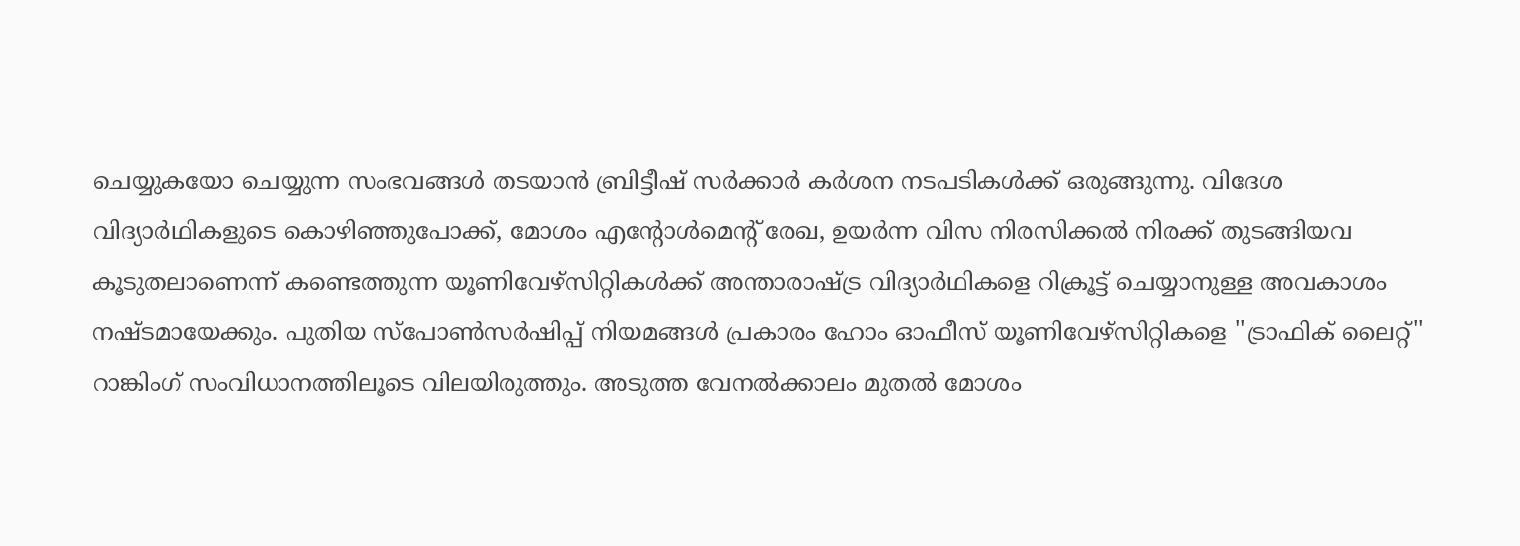ചെയ്യുകയോ ചെയ്യുന്ന സംഭവങ്ങള്‍ തടയാന്‍ ബ്രിട്ടീഷ് സര്‍ക്കാര്‍ കര്‍ശന നടപടികള്‍ക്ക് ഒരുങ്ങുന്നു. വിദേശ വിദ്യാര്‍ഥികളുടെ കൊഴിഞ്ഞുപോക്ക്, മോശം എന്റോള്‍മെന്റ് രേഖ, ഉയര്‍ന്ന വിസ നിരസിക്കല്‍ നിരക്ക് തുടങ്ങിയവ കൂടുതലാണെന്ന് കണ്ടെത്തുന്ന യൂണിവേഴ്‌സിറ്റികള്‍ക്ക് അന്താരാഷ്ട്ര വിദ്യാര്‍ഥികളെ റിക്രൂട്ട് ചെയ്യാനുള്ള അവകാശം നഷ്ടമായേക്കും. പുതിയ സ്‌പോണ്‍സര്‍ഷിപ്പ് നിയമങ്ങള്‍ പ്രകാരം ഹോം ഓഫീസ് യൂണിവേഴ്‌സിറ്റികളെ ''ട്രാഫിക് ലൈറ്റ്'' റാങ്കിംഗ് സംവിധാനത്തിലൂടെ വിലയിരുത്തും. അടുത്ത വേനല്‍ക്കാലം മുതല്‍ മോശം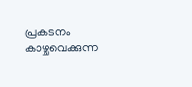പ്രകടനം കാഴ്ചവെക്കുന്ന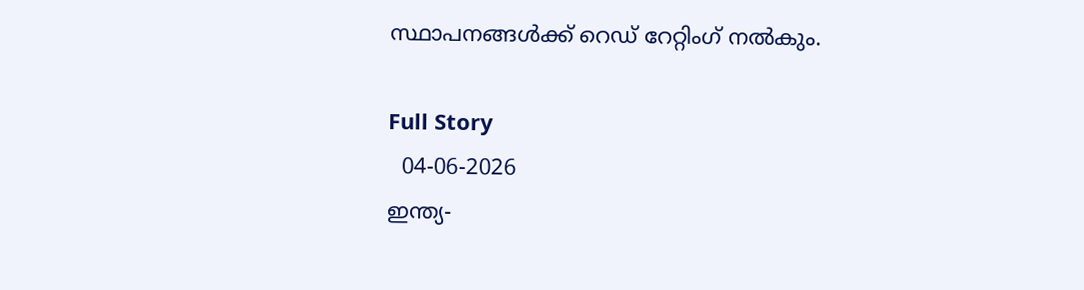സ്ഥാപനങ്ങള്‍ക്ക് റെഡ് റേറ്റിംഗ് നല്‍കും.

Full Story
  04-06-2026
ഇന്ത്യ-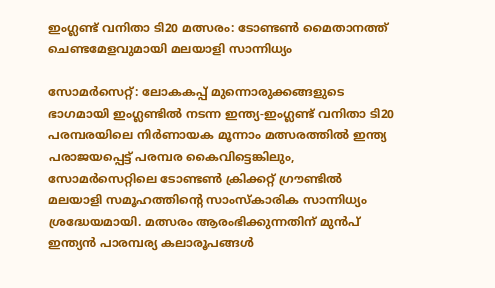ഇംഗ്ലണ്ട് വനിതാ ടി20 മത്സരം: ടോണ്ടണ്‍ മൈതാനത്ത് ചെണ്ടമേളവുമായി മലയാളി സാന്നിധ്യം

സോമര്‍സെറ്റ്: ലോകകപ്പ് മുന്നൊരുക്കങ്ങളുടെ ഭാഗമായി ഇംഗ്ലണ്ടില്‍ നടന്ന ഇന്ത്യ-ഇംഗ്ലണ്ട് വനിതാ ടി20 പരമ്പരയിലെ നിര്‍ണായക മൂന്നാം മത്സരത്തില്‍ ഇന്ത്യ പരാജയപ്പെട്ട് പരമ്പര കൈവിട്ടെങ്കിലും, സോമര്‍സെറ്റിലെ ടോണ്ടണ്‍ ക്രിക്കറ്റ് ഗ്രൗണ്ടില്‍ മലയാളി സമൂഹത്തിന്റെ സാംസ്‌കാരിക സാന്നിധ്യം ശ്രദ്ധേയമായി. മത്സരം ആരംഭിക്കുന്നതിന് മുന്‍പ് ഇന്ത്യന്‍ പാരമ്പര്യ കലാരൂപങ്ങള്‍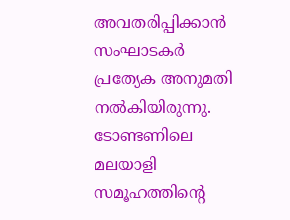അവതരിപ്പിക്കാന്‍ സംഘാടകര്‍ പ്രത്യേക അനുമതി നല്‍കിയിരുന്നു. ടോണ്ടണിലെ മലയാളി സമൂഹത്തിന്റെ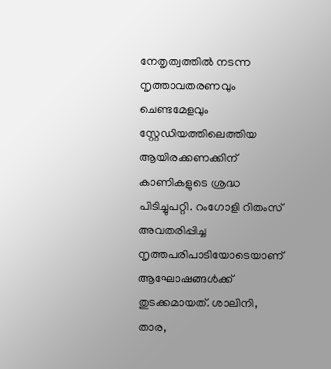നേതൃത്വത്തില്‍ നടന്ന നൃത്താവതരണവും ചെണ്ടമേളവും സ്റ്റേഡിയത്തിലെത്തിയ ആയിരക്കണക്കിന് കാണികളുടെ ശ്രദ്ധ പിടിച്ചുപറ്റി. റംഗോളി റിതംസ് അവതരിപ്പിച്ച നൃത്തപരിപാടിയോടെയാണ് ആഘോഷങ്ങള്‍ക്ക് തുടക്കമായത്. ശാലിനി, താര,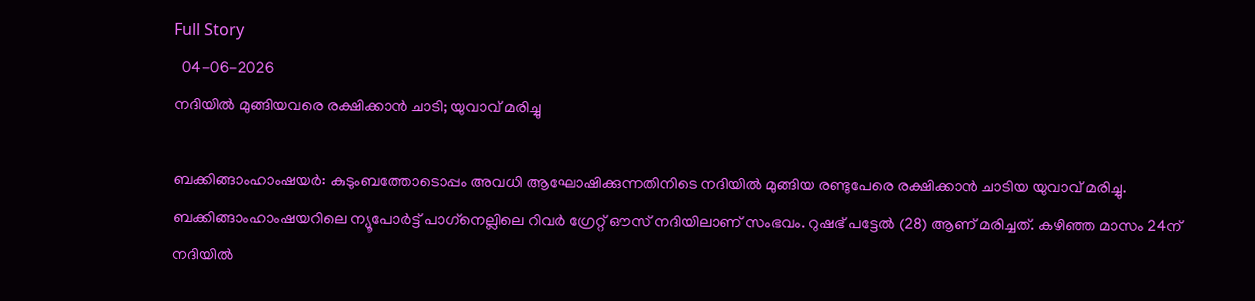Full Story
  04-06-2026
നദിയില്‍ മുങ്ങിയവരെ രക്ഷിക്കാന്‍ ചാടി; യുവാവ് മരിച്ചു

ബക്കിങ്ങാംഹാംഷയര്‍: കുടുംബത്തോടൊപ്പം അവധി ആഘോഷിക്കുന്നതിനിടെ നദിയില്‍ മുങ്ങിയ രണ്ടുപേരെ രക്ഷിക്കാന്‍ ചാടിയ യുവാവ് മരിച്ചു. ബക്കിങ്ങാംഹാംഷയറിലെ ന്യൂപോര്‍ട്ട് പാഗ്‌നെല്ലിലെ റിവര്‍ ഗ്രേറ്റ് ഔസ് നദിയിലാണ് സംഭവം. റുഷഭ് പട്ടേല്‍ (28) ആണ് മരിച്ചത്. കഴിഞ്ഞ മാസം 24ന് നദിയില്‍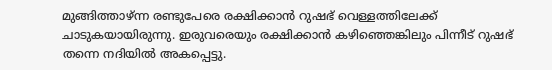മുങ്ങിത്താഴ്ന്ന രണ്ടുപേരെ രക്ഷിക്കാന്‍ റുഷഭ് വെള്ളത്തിലേക്ക് ചാടുകയായിരുന്നു. ഇരുവരെയും രക്ഷിക്കാന്‍ കഴിഞ്ഞെങ്കിലും പിന്നീട് റുഷഭ് തന്നെ നദിയില്‍ അകപ്പെട്ടു.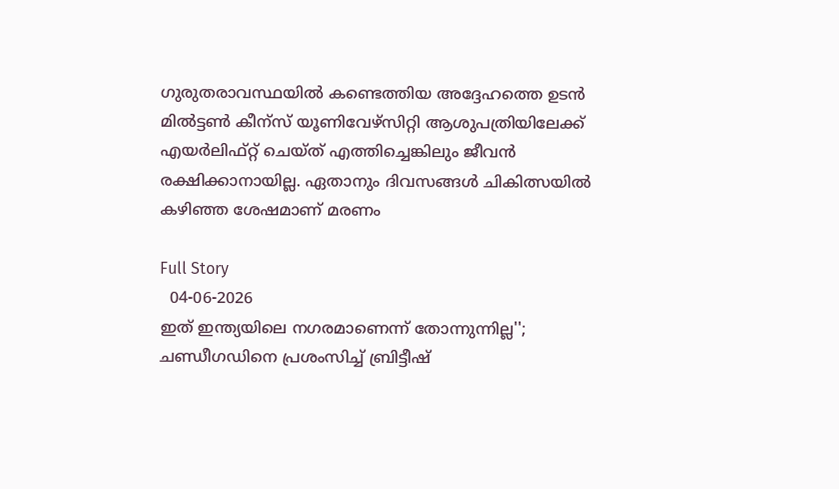ഗുരുതരാവസ്ഥയില്‍ കണ്ടെത്തിയ അദ്ദേഹത്തെ ഉടന്‍ മില്‍ട്ടണ്‍ കീന്‌സ് യൂണിവേഴ്‌സിറ്റി ആശുപത്രിയിലേക്ക് എയര്‍ലിഫ്റ്റ് ചെയ്ത് എത്തിച്ചെങ്കിലും ജീവന്‍ രക്ഷിക്കാനായില്ല. ഏതാനും ദിവസങ്ങള്‍ ചികിത്സയില്‍ കഴിഞ്ഞ ശേഷമാണ് മരണം

Full Story
  04-06-2026
ഇത് ഇന്ത്യയിലെ നഗരമാണെന്ന് തോന്നുന്നില്ല''; ചണ്ഡീഗഡിനെ പ്രശംസിച്ച് ബ്രിട്ടീഷ്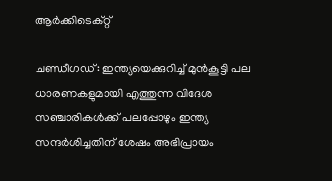ആര്‍ക്കിടെക്റ്റ്

ചണ്ഡീഗഡ്: ഇന്ത്യയെക്കുറിച്ച് മുന്‍കൂട്ടി പല ധാരണകളുമായി എത്തുന്ന വിദേശ സഞ്ചാരികള്‍ക്ക് പലപ്പോഴും ഇന്ത്യ സന്ദര്‍ശിച്ചതിന് ശേഷം അഭിപ്രായം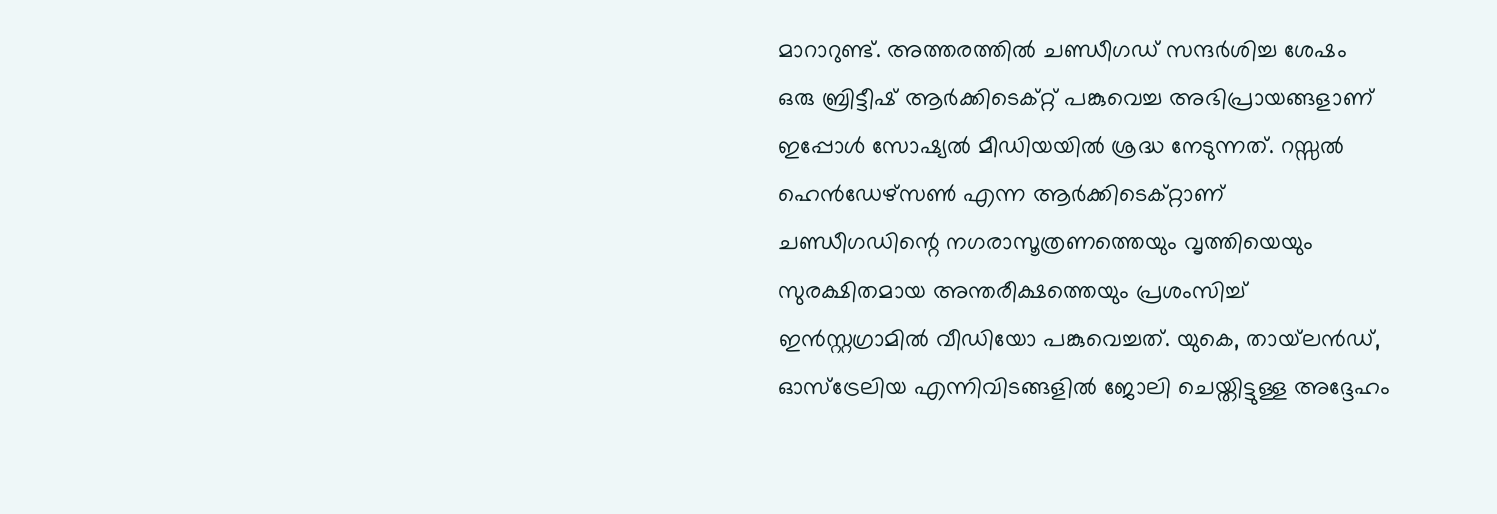മാറാറുണ്ട്. അത്തരത്തില്‍ ചണ്ഡീഗഡ് സന്ദര്‍ശിച്ച ശേഷം ഒരു ബ്രിട്ടീഷ് ആര്‍ക്കിടെക്റ്റ് പങ്കുവെച്ച അഭിപ്രായങ്ങളാണ് ഇപ്പോള്‍ സോഷ്യല്‍ മീഡിയയില്‍ ശ്രദ്ധ നേടുന്നത്. റസ്സല്‍ ഹെന്‍ഡേഴ്സണ്‍ എന്ന ആര്‍ക്കിടെക്റ്റാണ് ചണ്ഡീഗഡിന്റെ നഗരാസൂത്രണത്തെയും വൃത്തിയെയും സുരക്ഷിതമായ അന്തരീക്ഷത്തെയും പ്രശംസിച്ച് ഇന്‍സ്റ്റഗ്രാമില്‍ വീഡിയോ പങ്കുവെച്ചത്. യുകെ, തായ്‌ലന്‍ഡ്, ഓസ്‌ട്രേലിയ എന്നിവിടങ്ങളില്‍ ജോലി ചെയ്തിട്ടുള്ള അദ്ദേഹം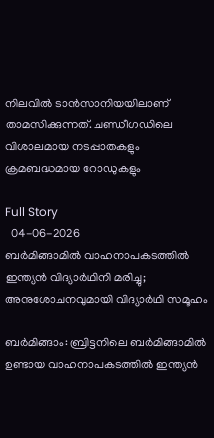നിലവില്‍ ടാന്‍സാനിയയിലാണ് താമസിക്കുന്നത്. ചണ്ഡീഗഡിലെ വിശാലമായ നടപ്പാതകളും ക്രമബദ്ധമായ റോഡുകളും

Full Story
  04-06-2026
ബര്‍മിങ്ങാമില്‍ വാഹനാപകടത്തില്‍ ഇന്ത്യന്‍ വിദ്യാര്‍ഥിനി മരിച്ചു; അനുശോചനവുമായി വിദ്യാര്‍ഥി സമൂഹം

ബര്‍മിങ്ങാം: ബ്രിട്ടനിലെ ബര്‍മിങ്ങാമില്‍ ഉണ്ടായ വാഹനാപകടത്തില്‍ ഇന്ത്യന്‍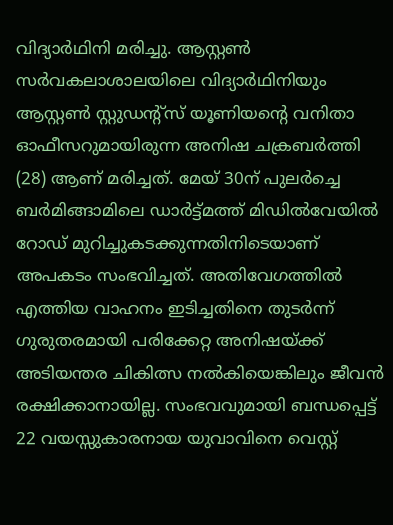വിദ്യാര്‍ഥിനി മരിച്ചു. ആസ്റ്റണ്‍ സര്‍വകലാശാലയിലെ വിദ്യാര്‍ഥിനിയും ആസ്റ്റണ്‍ സ്റ്റുഡന്റ്‌സ് യൂണിയന്റെ വനിതാ ഓഫീസറുമായിരുന്ന അനിഷ ചക്രബര്‍ത്തി (28) ആണ് മരിച്ചത്. മേയ് 30ന് പുലര്‍ച്ചെ ബര്‍മിങ്ങാമിലെ ഡാര്‍ട്ട്മത്ത് മിഡില്‍വേയില്‍ റോഡ് മുറിച്ചുകടക്കുന്നതിനിടെയാണ് അപകടം സംഭവിച്ചത്. അതിവേഗത്തില്‍ എത്തിയ വാഹനം ഇടിച്ചതിനെ തുടര്‍ന്ന് ഗുരുതരമായി പരിക്കേറ്റ അനിഷയ്ക്ക് അടിയന്തര ചികിത്സ നല്‍കിയെങ്കിലും ജീവന്‍ രക്ഷിക്കാനായില്ല. സംഭവവുമായി ബന്ധപ്പെട്ട് 22 വയസ്സുകാരനായ യുവാവിനെ വെസ്റ്റ്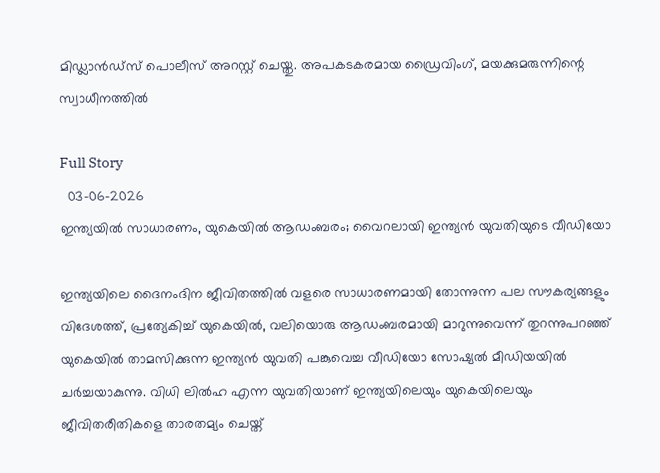മിഡ്ലാന്‍ഡ്‌സ് പൊലീസ് അറസ്റ്റ് ചെയ്തു. അപകടകരമായ ഡ്രൈവിംഗ്, മയക്കുമരുന്നിന്റെ സ്വാധീനത്തില്‍

Full Story
  03-06-2026
ഇന്ത്യയില്‍ സാധാരണം, യുകെയില്‍ ആഡംബരം; വൈറലായി ഇന്ത്യന്‍ യുവതിയുടെ വീഡിയോ

ഇന്ത്യയിലെ ദൈനംദിന ജീവിതത്തില്‍ വളരെ സാധാരണമായി തോന്നുന്ന പല സൗകര്യങ്ങളും വിദേശത്ത്, പ്രത്യേകിച്ച് യുകെയില്‍, വലിയൊരു ആഡംബരമായി മാറുന്നുവെന്ന് തുറന്നുപറഞ്ഞ് യുകെയില്‍ താമസിക്കുന്ന ഇന്ത്യന്‍ യുവതി പങ്കുവെച്ച വീഡിയോ സോഷ്യല്‍ മീഡിയയില്‍ ചര്‍ച്ചയാകുന്നു. വിധി ലില്‍ഹ എന്ന യുവതിയാണ് ഇന്ത്യയിലെയും യുകെയിലെയും ജീവിതരീതികളെ താരതമ്യം ചെയ്ത്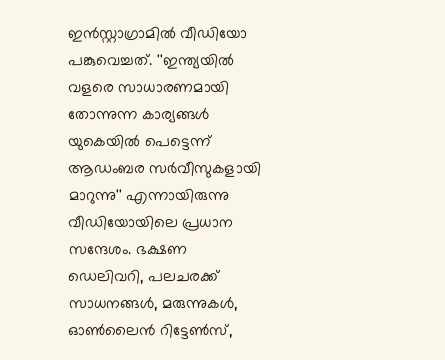ഇന്‍സ്റ്റാഗ്രാമില്‍ വീഡിയോ പങ്കുവെച്ചത്. ''ഇന്ത്യയില്‍ വളരെ സാധാരണമായി തോന്നുന്ന കാര്യങ്ങള്‍ യുകെയില്‍ പെട്ടെന്ന് ആഡംബര സര്‍വീസുകളായി മാറുന്നു'' എന്നായിരുന്നു വീഡിയോയിലെ പ്രധാന സന്ദേശം. ഭക്ഷണ ഡെലിവറി, പലചരക്ക് സാധനങ്ങള്‍, മരുന്നുകള്‍, ഓണ്‍ലൈന്‍ റിട്ടേണ്‍സ്,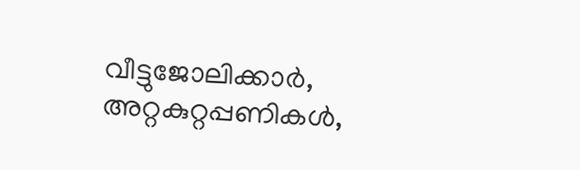വീട്ടുജോലിക്കാര്‍, അറ്റകുറ്റപ്പണികള്‍,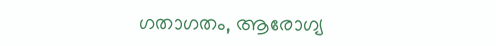ഗതാഗതം, ആരോഗ്യ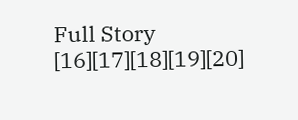Full Story
[16][17][18][19][20]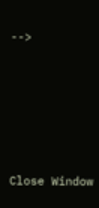-->





Close Window